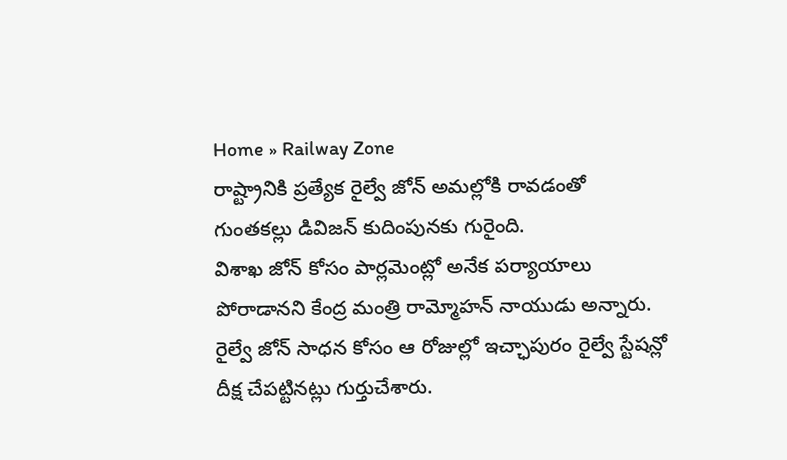Home » Railway Zone
రాష్ట్రానికి ప్రత్యేక రైల్వే జోన్ అమల్లోకి రావడంతో గుంతకల్లు డివిజన్ కుదింపునకు గురైంది.
విశాఖ జోన్ కోసం పార్లమెంట్లో అనేక పర్యాయాలు పోరాడానని కేంద్ర మంత్రి రామ్మోహన్ నాయుడు అన్నారు. రైల్వే జోన్ సాధన కోసం ఆ రోజుల్లో ఇచ్ఛాపురం రైల్వే స్టేషన్లో దీక్ష చేపట్టినట్లు గుర్తుచేశారు.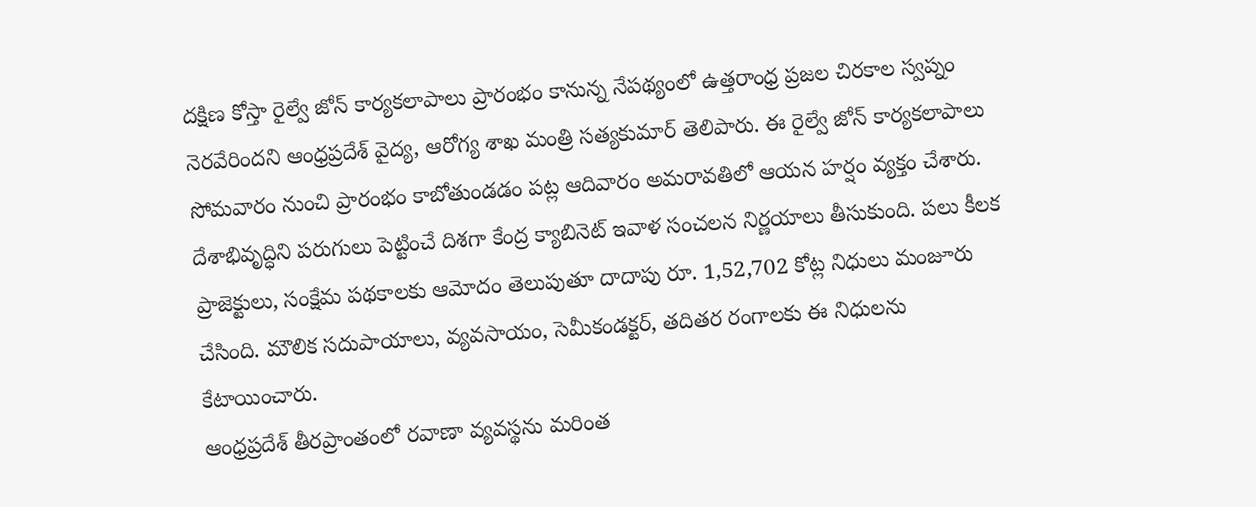దక్షిణ కోస్తా రైల్వే జోన్ కార్యకలాపాలు ప్రారంభం కానున్న నేపథ్యంలో ఉత్తరాంధ్ర ప్రజల చిరకాల స్వప్నం నెరవేరిందని ఆంధ్రప్రదేశ్ వైద్య, ఆరోగ్య శాఖ మంత్రి సత్యకుమార్ తెలిపారు. ఈ రైల్వే జోన్ కార్యకలాపాలు సోమవారం నుంచి ప్రారంభం కాబోతుండడం పట్ల ఆదివారం అమరావతిలో ఆయన హర్షం వ్యక్తం చేశారు.
దేశాభివృద్ధిని పరుగులు పెట్టించే దిశగా కేంద్ర క్యాబినెట్ ఇవాళ సంచలన నిర్ణయాలు తీసుకుంది. పలు కీలక ప్రాజెక్టులు, సంక్షేమ పథకాలకు ఆమోదం తెలుపుతూ దాదాపు రూ. 1,52,702 కోట్ల నిధులు మంజూరు చేసింది. మౌలిక సదుపాయాలు, వ్యవసాయం, సెమీకండక్టర్, తదితర రంగాలకు ఈ నిధులను కేటాయించారు.
ఆంధ్రప్రదేశ్ తీరప్రాంతంలో రవాణా వ్యవస్థను మరింత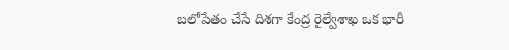బలోపేతం చేసే దిశగా కేంద్ర రైల్వేశాఖ ఒక భారీ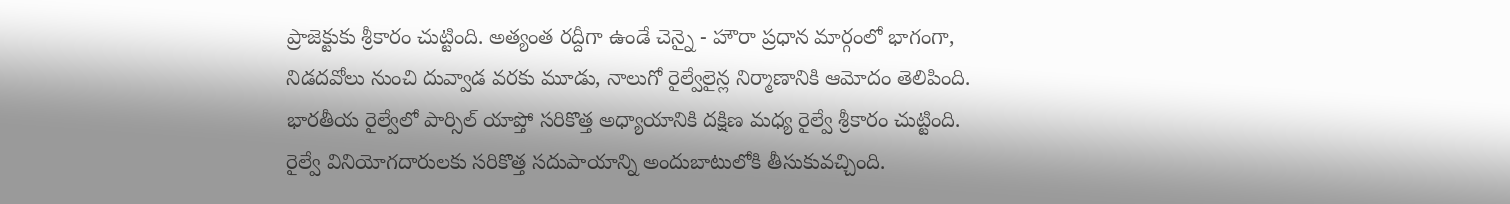ప్రాజెక్టుకు శ్రీకారం చుట్టింది. అత్యంత రద్దీగా ఉండే చెన్నై - హౌరా ప్రధాన మార్గంలో భాగంగా, నిడదవోలు నుంచి దువ్వాడ వరకు మూడు, నాలుగో రైల్వేలైన్ల నిర్మాణానికి ఆమోదం తెలిపింది.
భారతీయ రైల్వేలో పార్సిల్ యాప్తో సరికొత్త అధ్యాయానికి దక్షిణ మధ్య రైల్వే శ్రీకారం చుట్టింది. రైల్వే వినియోగదారులకు సరికొత్త సదుపాయాన్ని అందుబాటులోకి తీసుకువచ్చింది.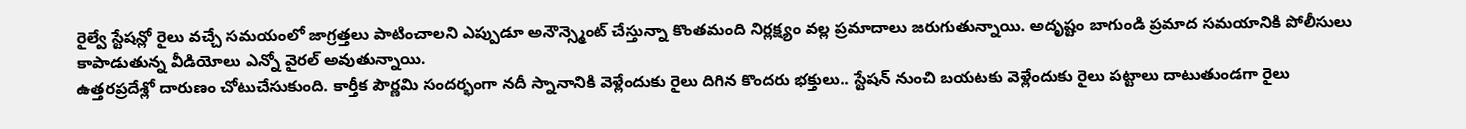రైల్వే స్టేషన్లో రైలు వచ్చే సమయంలో జాగ్రత్తలు పాటించాలని ఎప్పుడూ అనౌన్స్మెంట్ చేస్తున్నా కొంతమంది నిర్లక్ష్యం వల్ల ప్రమాదాలు జరుగుతున్నాయి. అదృష్టం బాగుండి ప్రమాద సమయానికి పోలీసులు కాపాడుతున్న వీడియోలు ఎన్నో వైరల్ అవుతున్నాయి.
ఉత్తరప్రదేశ్లో దారుణం చోటుచేసుకుంది. కార్తీక పౌర్ణమి సందర్భంగా నదీ స్నానానికి వెళ్లేందుకు రైలు దిగిన కొందరు భక్తులు.. స్టేషన్ నుంచి బయటకు వెళ్లేందుకు రైలు పట్టాలు దాటుతుండగా రైలు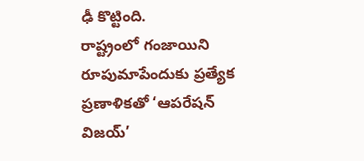ఢీ కొట్టింది.
రాష్ట్రంలో గంజాయిని రూపుమాపేందుకు ప్రత్యేక ప్రణాళికతో ‘ఆపరేషన్ విజయ్’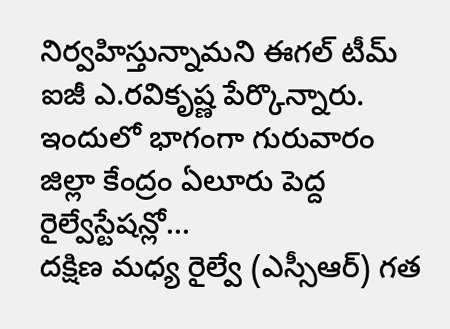నిర్వహిస్తున్నామని ఈగల్ టీమ్ ఐజీ ఎ.రవికృష్ణ పేర్కొన్నారు. ఇందులో భాగంగా గురువారం జిల్లా కేంద్రం ఏలూరు పెద్ద రైల్వేస్టేషన్లో...
దక్షిణ మధ్య రైల్వే (ఎస్సీఆర్) గత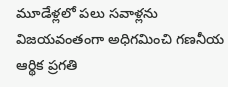మూడేళ్లలో పలు సవాళ్లను విజయవంతంగా అధిగమించి గణనీయ ఆర్థిక ప్రగతి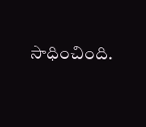సాధించింది.